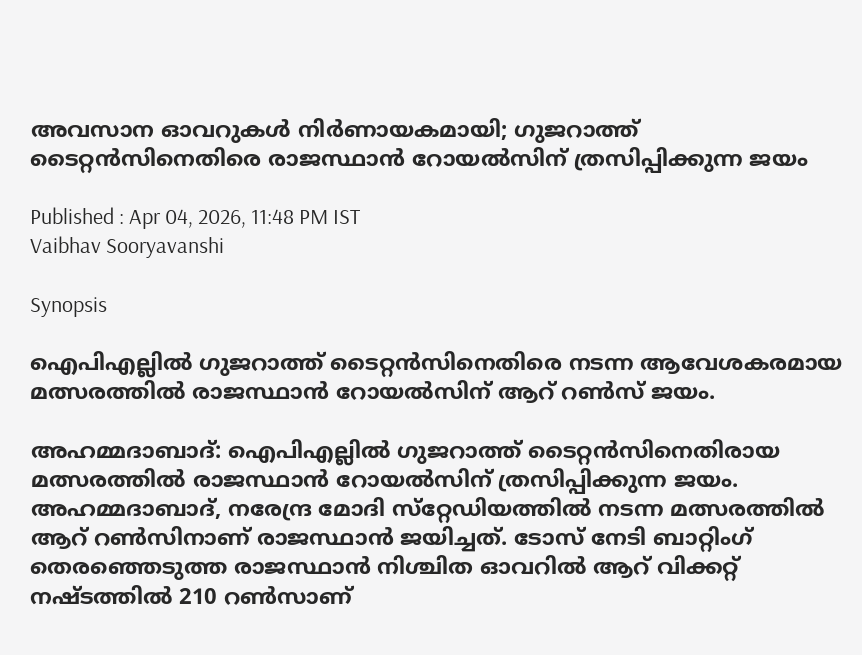അവസാന ഓവറുകള്‍ നിര്‍ണായകമായി; ഗുജറാത്ത് ടൈറ്റന്‍സിനെതിരെ രാജസ്ഥാന്‍ റോയല്‍സിന് ത്രസിപ്പിക്കുന്ന ജയം

Published : Apr 04, 2026, 11:48 PM IST
Vaibhav Sooryavanshi

Synopsis

ഐപിഎല്ലില്‍ ഗുജറാത്ത് ടൈറ്റന്‍സിനെതിരെ നടന്ന ആവേശകരമായ മത്സരത്തില്‍ രാജസ്ഥാന്‍ റോയല്‍സിന് ആറ് റണ്‍സ് ജയം.

അഹമ്മദാബാദ്: ഐപിഎല്ലില്‍ ഗുജറാത്ത് ടൈറ്റന്‍സിനെതിരായ മത്സരത്തില്‍ രാജസ്ഥാന്‍ റോയല്‍സിന് ത്രസിപ്പിക്കുന്ന ജയം. അഹമ്മദാബാദ്, നരേന്ദ്ര മോദി സ്‌റ്റേഡിയത്തില്‍ നടന്ന മത്സരത്തില്‍ ആറ് റണ്‍സിനാണ് രാജസ്ഥാന്‍ ജയിച്ചത്. ടോസ് നേടി ബാറ്റിംഗ് തെരഞ്ഞെടുത്ത രാജസ്ഥാന്‍ നിശ്ചിത ഓവറില്‍ ആറ് വിക്കറ്റ് നഷ്ടത്തില്‍ 210 റണ്‍സാണ്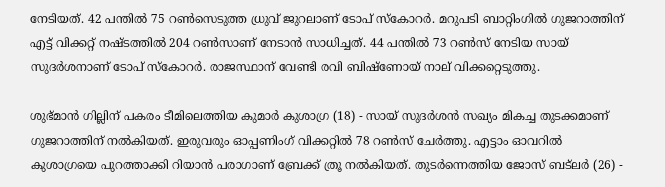നേടിയത്. 42 പന്തില്‍ 75 റണ്‍സെടുത്ത ധ്രുവ് ജുറലാണ് ടോപ് സ്‌കോറര്‍. മറുപടി ബാറ്റിംഗില്‍ ഗുജറാത്തിന് എട്ട് വിക്കറ്റ് നഷ്ടത്തില്‍ 204 റണ്‍സാണ് നേടാന്‍ സാധിച്ചത്. 44 പന്തില്‍ 73 റണ്‍സ് നേടിയ സായ് സുദര്‍ശനാണ് ടോപ് സ്‌കോറര്‍. രാജസ്ഥാന് വേണ്ടി രവി ബിഷ്‌ണോയ് നാല് വിക്കറ്റെടുത്തു.

ശുഭ്മാന്‍ ഗില്ലിന് പകരം ടീമിലെത്തിയ കുമാര്‍ കുശാഗ്ര (18) - സായ് സുദര്‍ശന്‍ സഖ്യം മികച്ച തുടക്കമാണ് ഗുജറാത്തിന് നല്‍കിയത്. ഇരുവരും ഓപ്പണിംഗ് വിക്കറ്റില്‍ 78 റണ്‍സ് ചേര്‍ത്തു. എട്ടാം ഓവറില്‍ കുശാഗ്രയെ പുറത്താക്കി റിയാന്‍ പരാഗാണ് ബ്രേക്ക് ത്രൂ നല്‍കിയത്. തുടര്‍ന്നെത്തിയ ജോസ് ബട്‌ലര്‍ (26) -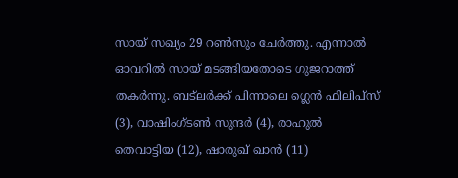സായ് സഖ്യം 29 റണ്‍സും ചേര്‍ത്തു. എന്നാല്‍ ഓവറില്‍ സായ് മടങ്ങിയതോടെ ഗുജറാത്ത് തകര്‍ന്നു. ബട്‌ലര്‍ക്ക് പിന്നാലെ ഗ്ലെന്‍ ഫിലിപ്‌സ് (3), വാഷിംഗ്ടണ്‍ സുന്ദര്‍ (4), രാഹുല്‍ തെവാട്ടിയ (12), ഷാരുഖ് ഖാന്‍ (11)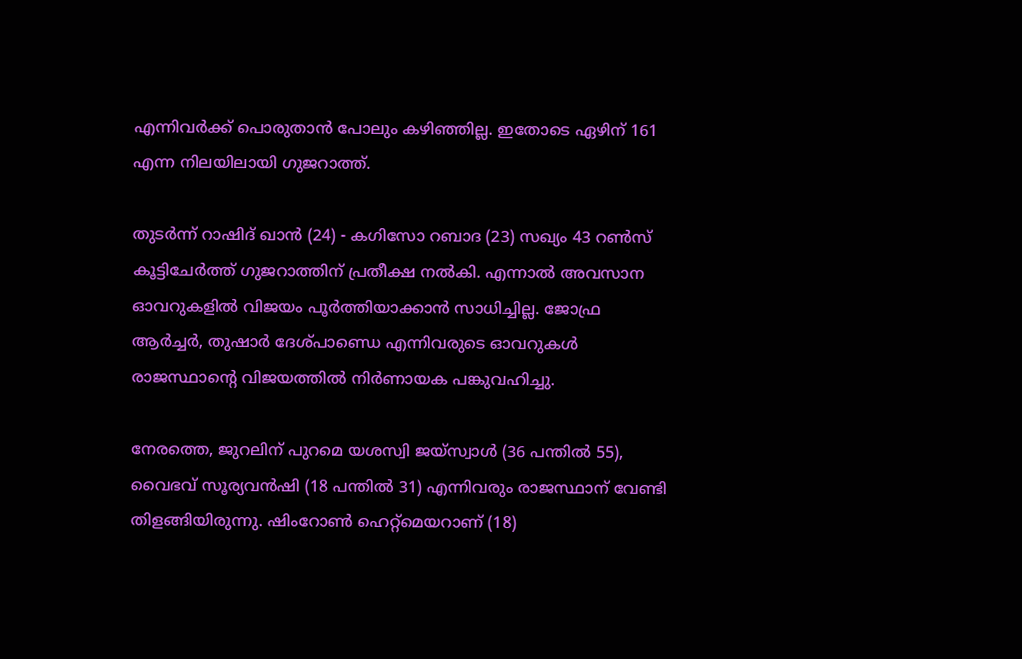എന്നിവര്‍ക്ക് പൊരുതാന്‍ പോലും കഴിഞ്ഞില്ല. ഇതോടെ ഏഴിന് 161 എന്ന നിലയിലായി ഗുജറാത്ത്.

തുടര്‍ന്ന് റാഷിദ് ഖാന്‍ (24) - കഗിസോ റബാദ (23) സഖ്യം 43 റണ്‍സ് കൂട്ടിചേര്‍ത്ത് ഗുജറാത്തിന് പ്രതീക്ഷ നല്‍കി. എന്നാല്‍ അവസാന ഓവറുകളില്‍ വിജയം പൂര്‍ത്തിയാക്കാന്‍ സാധിച്ചില്ല. ജോഫ്ര ആര്‍ച്ചര്‍, തുഷാര്‍ ദേശ്പാണ്ഡെ എന്നിവരുടെ ഓവറുകള്‍ രാജസ്ഥാന്റെ വിജയത്തില്‍ നിര്‍ണായക പങ്കുവഹിച്ചു.

നേരത്തെ, ജുറലിന് പുറമെ യശസ്വി ജയ്‌സ്വാള്‍ (36 പന്തില്‍ 55), വൈഭവ് സൂര്യവന്‍ഷി (18 പന്തില്‍ 31) എന്നിവരും രാജസ്ഥാന് വേണ്ടി തിളങ്ങിയിരുന്നു. ഷിംറോണ്‍ ഹെറ്റ്‌മെയറാണ് (18)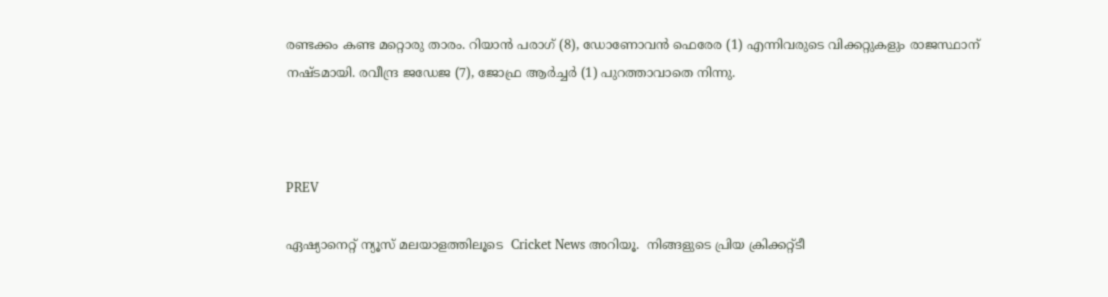രണ്ടക്കം കണ്ട മറ്റൊരു താരം. റിയാന്‍ പരാഗ് (8), ഡോണോവന്‍ ഫെരേര (1) എന്നിവരുടെ വിക്കറ്റുകളും രാജസ്ഥാന് നഷ്ടമായി. രവീന്ദ്ര ജഡേജ (7), ജോഫ്ര ആര്‍ച്ചര്‍ (1) പുറത്താവാതെ നിന്നു.



PREV

ഏഷ്യാനെറ്റ് ന്യൂസ് മലയാളത്തിലൂടെ  Cricket News അറിയൂ.  നിങ്ങളുടെ പ്രിയ ക്രിക്കറ്റ്ടീ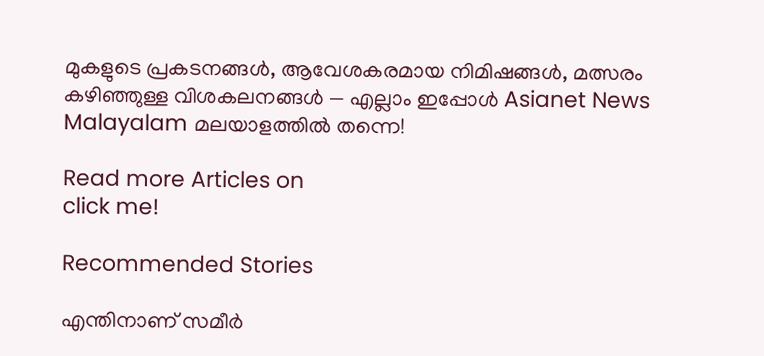മുകളുടെ പ്രകടനങ്ങൾ, ആവേശകരമായ നിമിഷങ്ങൾ, മത്സരം കഴിഞ്ഞുള്ള വിശകലനങ്ങൾ — എല്ലാം ഇപ്പോൾ Asianet News Malayalam മലയാളത്തിൽ തന്നെ!

Read more Articles on
click me!

Recommended Stories

എന്തിനാണ് സമീര്‍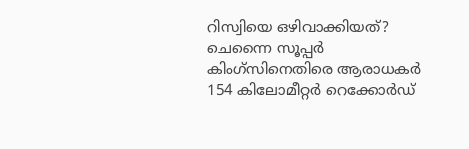റിസ്വിയെ ഒഴിവാക്കിയത്? ചെന്നൈ സൂപ്പര്‍ കിംഗ്‌സിനെതിരെ ആരാധകര്‍
154 കിലോമീറ്റര്‍ റെക്കോര്‍ഡ്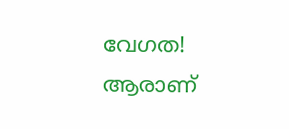വേഗത! ആരാണ്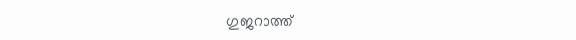ഗുജറാത്ത്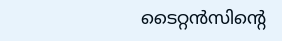ടൈറ്റന്‍സിന്റെ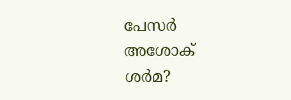പേസര്‍ അശോക് ശര്‍മ?